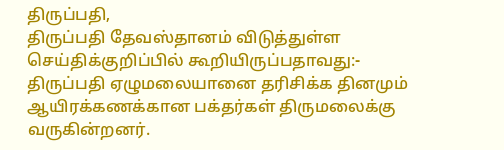திருப்பதி,
திருப்பதி தேவஸ்தானம் விடுத்துள்ள செய்திக்குறிப்பில் கூறியிருப்பதாவது:-
திருப்பதி ஏழுமலையானை தரிசிக்க தினமும் ஆயிரக்கணக்கான பக்தர்கள் திருமலைக்கு வருகின்றனர்.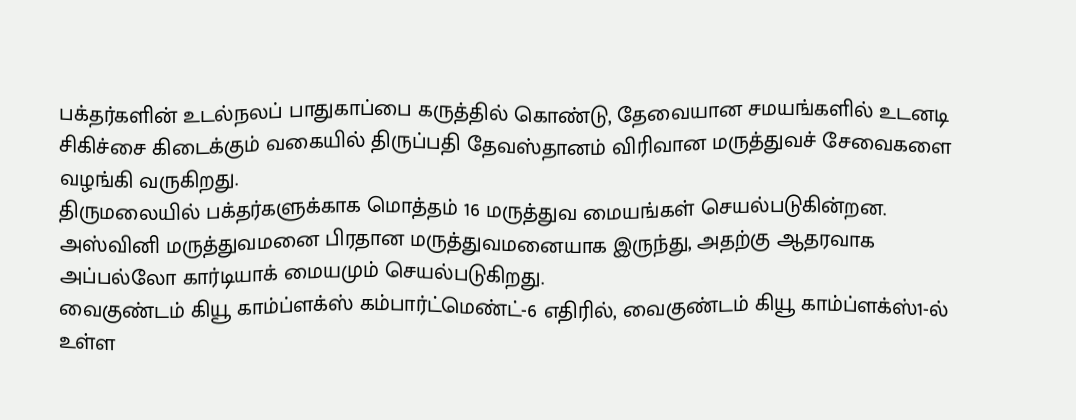பக்தர்களின் உடல்நலப் பாதுகாப்பை கருத்தில் கொண்டு, தேவையான சமயங்களில் உடனடி சிகிச்சை கிடைக்கும் வகையில் திருப்பதி தேவஸ்தானம் விரிவான மருத்துவச் சேவைகளை வழங்கி வருகிறது.
திருமலையில் பக்தர்களுக்காக மொத்தம் 16 மருத்துவ மையங்கள் செயல்படுகின்றன. அஸ்வினி மருத்துவமனை பிரதான மருத்துவமனையாக இருந்து, அதற்கு ஆதரவாக அப்பல்லோ கார்டியாக் மையமும் செயல்படுகிறது.
வைகுண்டம் கியூ காம்ப்ளக்ஸ் கம்பார்ட்மெண்ட்-6 எதிரில், வைகுண்டம் கியூ காம்ப்ளக்ஸ்1-ல் உள்ள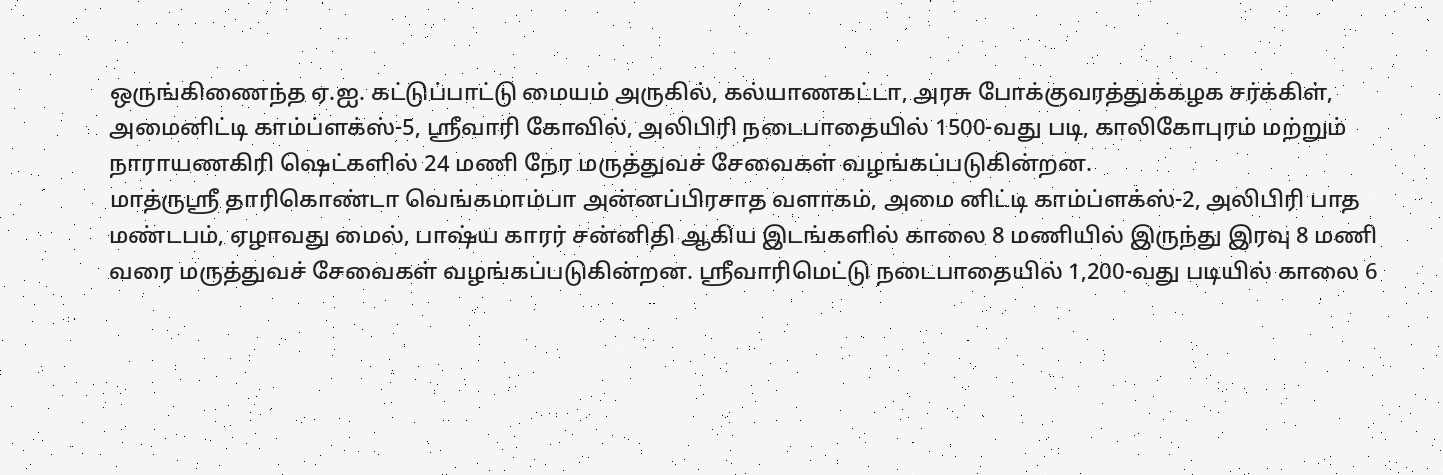ஒருங்கிணைந்த ஏ.ஐ. கட்டுப்பாட்டு மையம் அருகில், கல்யாணகட்டா, அரசு போக்குவரத்துக்கழக சர்க்கிள், அமைனிட்டி காம்ப்ளக்ஸ்-5, ஸ்ரீவாரி கோவில், அலிபிரி நடைபாதையில் 1500-வது படி, காலிகோபுரம் மற்றும் நாராயணகிரி ஷெட்களில் 24 மணி நேர மருத்துவச் சேவைகள் வழங்கப்படுகின்றன.
மாத்ருஸ்ரீ தாரிகொண்டா வெங்கமாம்பா அன்னப்பிரசாத வளாகம், அமை னிட்டி காம்ப்ளக்ஸ்-2, அலிபிரி பாத மண்டபம், ஏழாவது மைல், பாஷ்ய காரர் சன்னிதி ஆகிய இடங்களில் காலை 8 மணியில் இருந்து இரவு 8 மணி வரை மருத்துவச் சேவைகள் வழங்கப்படுகின்றன. ஸ்ரீவாரிமெட்டு நடைபாதையில் 1,200-வது படியில் காலை 6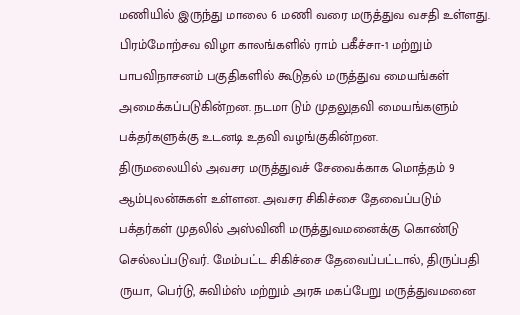மணியில் இருந்து மாலை 6 மணி வரை மருத்துவ வசதி உள்ளது.
பிரம்மோற்சவ விழா காலங்களில் ராம் பகீச்சா-1 மற்றும் பாபவிநாசனம் பகுதிகளில் கூடுதல் மருத்துவ மையங்கள் அமைக்கப்படுகின்றன. நடமா டும் முதலுதவி மையங்களும் பக்தர்களுக்கு உடனடி உதவி வழங்குகின்றன.
திருமலையில் அவசர மருத்துவச் சேவைக்காக மொத்தம் 9 ஆம்புலன்சுகள் உள்ளன. அவசர சிகிச்சை தேவைப்படும் பக்தர்கள் முதலில் அஸ்வினி மருத்துவமனைக்கு கொண்டு செல்லப்படுவர். மேம்பட்ட சிகிச்சை தேவைப்பட்டால், திருப்பதி ருயா, பெர்டு, சுவிம்ஸ் மற்றும் அரசு மகப்பேறு மருத்துவமனை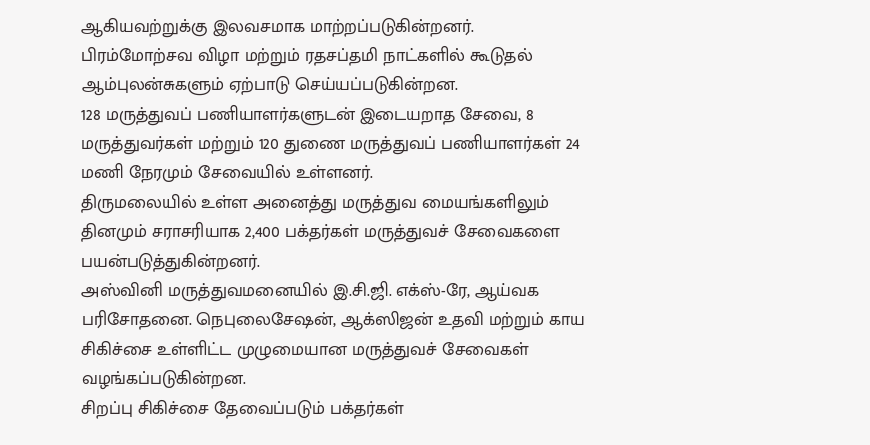ஆகியவற்றுக்கு இலவசமாக மாற்றப்படுகின்றனர்.
பிரம்மோற்சவ விழா மற்றும் ரதசப்தமி நாட்களில் கூடுதல் ஆம்புலன்சுகளும் ஏற்பாடு செய்யப்படுகின்றன.
128 மருத்துவப் பணியாளர்களுடன் இடையறாத சேவை, 8 மருத்துவர்கள் மற்றும் 120 துணை மருத்துவப் பணியாளர்கள் 24 மணி நேரமும் சேவையில் உள்ளனர்.
திருமலையில் உள்ள அனைத்து மருத்துவ மையங்களிலும் தினமும் சராசரியாக 2,400 பக்தர்கள் மருத்துவச் சேவைகளை பயன்படுத்துகின்றனர்.
அஸ்வினி மருத்துவமனையில் இ.சி.ஜி. எக்ஸ்-ரே, ஆய்வக பரிசோதனை. நெபுலைசேஷன், ஆக்ஸிஜன் உதவி மற்றும் காய சிகிச்சை உள்ளிட்ட முழுமையான மருத்துவச் சேவைகள் வழங்கப்படுகின்றன.
சிறப்பு சிகிச்சை தேவைப்படும் பக்தர்கள்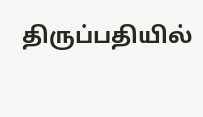திருப்பதியில்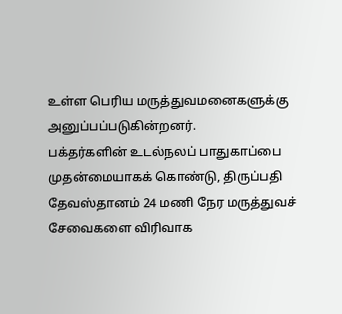உள்ள பெரிய மருத்துவமனைகளுக்கு அனுப்பப்படுகின்றனர்.
பக்தர்களின் உடல்நலப் பாதுகாப்பை முதன்மையாகக் கொண்டு, திருப்பதி தேவஸ்தானம் 24 மணி நேர மருத்துவச் சேவைகளை விரிவாக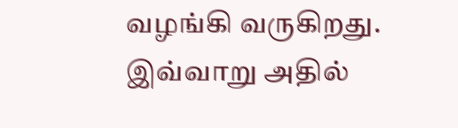வழங்கி வருகிறது.
இவ்வாறு அதில்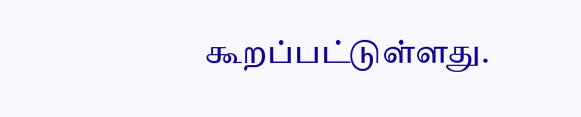கூறப்பட்டுள்ளது.